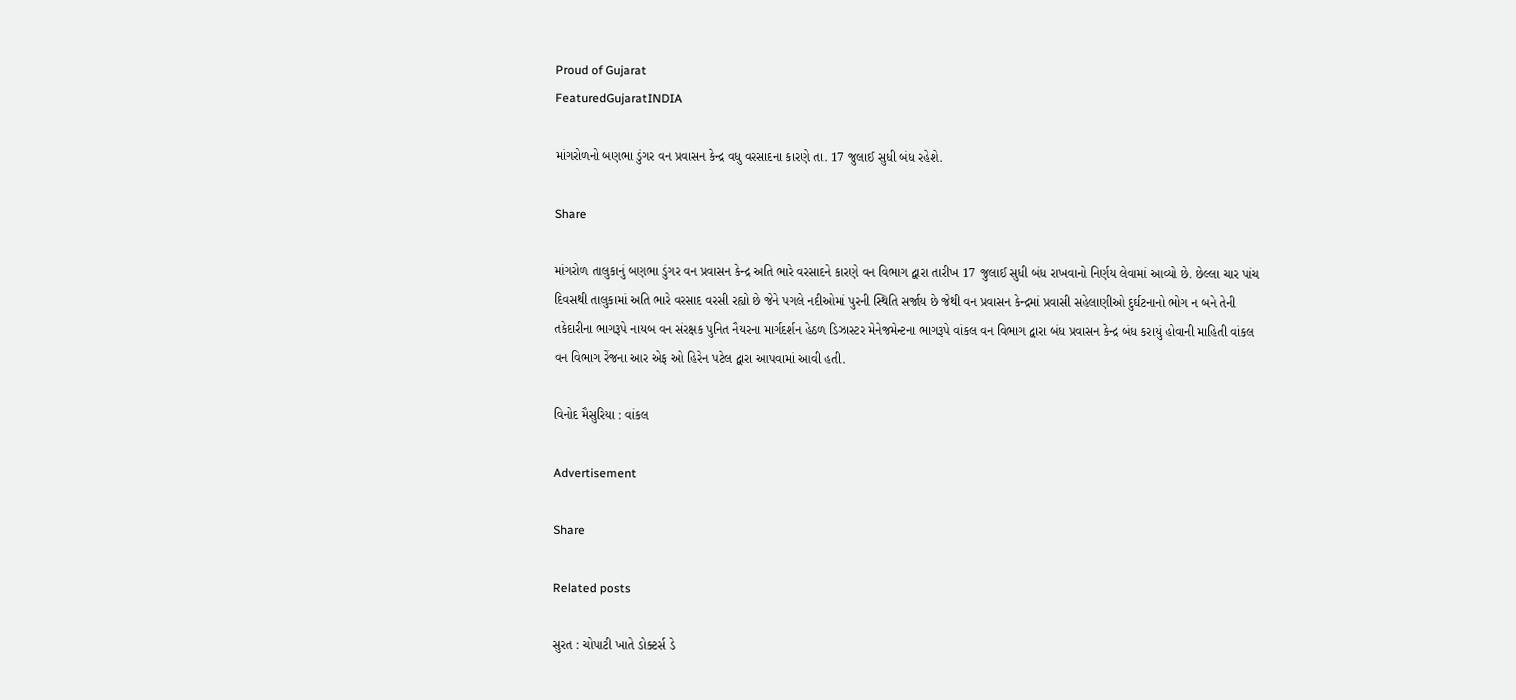Proud of Gujarat
FeaturedGujaratINDIA

માંગરોળનો બણભા ડુંગર વન પ્રવાસન કેન્દ્ર વધુ વરસાદના કારણે તા. 17 જુલાઈ સુધી બંધ રહેશે.

Share

માંગરોળ તાલુકાનું બણભા ડુંગર વન પ્રવાસન કેન્દ્ર અતિ ભારે વરસાદને કારણે વન વિભાગ દ્વારા તારીખ 17 જુલાઈ સુધી બંધ રાખવાનો નિર્ણય લેવામાં આવ્યો છે. છેલ્લા ચાર પાંચ દિવસથી તાલુકામાં અતિ ભારે વરસાદ વરસી રહ્યો છે જેને પગલે નદીઓમાં પુરની સ્થિતિ સર્જાય છે જેથી વન પ્રવાસન કેન્દ્રમાં પ્રવાસી સહેલાણીઓ દુર્ઘટનાનો ભોગ ન બને તેની તકેદારીના ભાગરૂપે નાયબ વન સંરક્ષક પુનિત નૈયરના માર્ગદર્શન હેઠળ ડિઝાસ્ટર મેનેજમેન્ટના ભાગરૂપે વાંકલ વન વિભાગ દ્વારા બંધ પ્રવાસન કેન્દ્ર બંધ કરાયું હોવાની માહિતી વાંકલ વન વિભાગ રેંજના આર એફ ઓ હિરેન પટેલ દ્વારા આપવામાં આવી હતી.

વિનોદ મૈસુરિયા : વાંકલ

Advertisement

Share

Related posts

સુરત : ચોપાટી ખાતે ડોક્ટર્સ ડે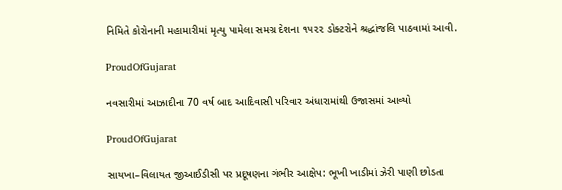નિમિતે કોરોનાની મહામારીમાં મૃત્યુ પામેલા સમગ્ર દેશના ૧૫૨૨ ડોક્ટરોને શ્રદ્ધાંજલિ પાઠવામાં આવી.

ProudOfGujarat

નવસારીમાં આઝાદીના 70 વર્ષ બાદ આદિવાસી પરિવાર અંધારામાંથી ઉજાસમાં આવ્યો

ProudOfGujarat

સાયખા–વિલાયત જીઆઈડીસી પર પ્રદૂષણના ગંભીર આક્ષેપ: ભૂખી ખાડીમાં ઝેરી પાણી છોડતા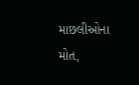માછલીઓના મોત,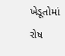ખેડૂતોમાં રોષ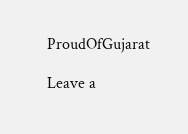ProudOfGujarat

Leave a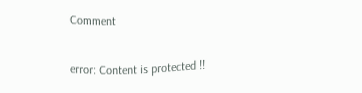Comment

error: Content is protected !!